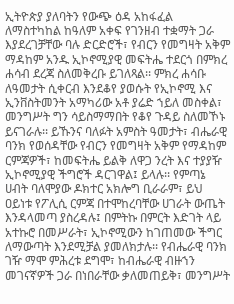ኢትዮጵያ ያለባትን የውጭ ዕዳ አከፋፈል ለማስተካከል ከዓለም አቀፍ የገንዘብ ተቋማት ጋራ እያደረገቻቸው ባሉ ድርድሮች፣ የብርን የመግዛት አቅም ማዳከም አንዱ ኢኮኖሚያዊ መፍትሔ ተደርጎ በምክረ ሐሳብ ደረጃ ስለመቅረቡ ይገለጻል፡፡ ምክረ ሐሳቡ ለዓመታት ሲቀርብ እንደቆየ ያወሱት የኢኮኖሚ እና ኢንቨስትመንት አማካሪው አቶ ያሬድ ኀይለ መስቀል፣ መንግሥት ግን ሳይስማማበት የቆየ ጉዳይ ስለመኾኑ ይናገራሉ፡፡ ይኹንና ባለፉት አምስት ዓመታት፣ ብሔራዊ ባንክ የወሰዳቸው የብርን የመግዛት አቅም የማዳከም ርምጃዎች፣ ከመፍትሔ ይልቅ ለዋጋ ንረት እና ተያያዥ ኢኮኖሚያዊ ችግሮች ዳርገዋል፤ ይላሉ፡፡ የምጣኔ ሀብት ባለሞያው ዶክተር አክሎግ ቢራራም፣ ይህ ዐይነቱ የፖሊሲ ርምጃ በተሞከረባቸው ሀገራት ውጤት እንዳላመጣ ያስረዳሉ፤ በምትኩ በምርት እድገት ላይ አተኩሮ በመሥራት፣ ኢኮኖሚውን ከገጠመው ችግር ለማውጣት እንደሚቻል ያመለክታሉ፡፡ የብሔራዊ ባንክ ገዥ ማሞ ምሕረቱ ደግሞ፣ ከብሔራዊ ብዙኀን መገናኛዎች ጋራ በነበራቸው ቃለመጠይቅ፣ መንግሥት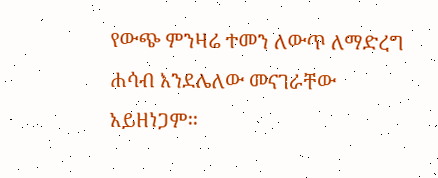የውጭ ምንዛሬ ተመን ለውጥ ለማድረግ ሐሳብ እንደሌለው መናገራቸው አይዘነጋም፡፡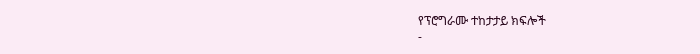የፕሮግራሙ ተከታታይ ክፍሎች
-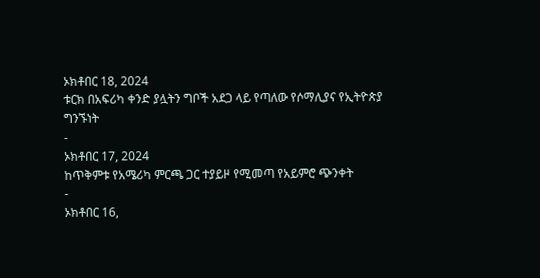ኦክቶበር 18, 2024
ቱርክ በአፍሪካ ቀንድ ያሏትን ግቦች አደጋ ላይ የጣለው የሶማሊያና የኢትዮጵያ ግንኙነት
-
ኦክቶበር 17, 2024
ከጥቅምቱ የአሜሪካ ምርጫ ጋር ተያይዞ የሚመጣ የአይምሮ ጭንቀት
-
ኦክቶበር 16,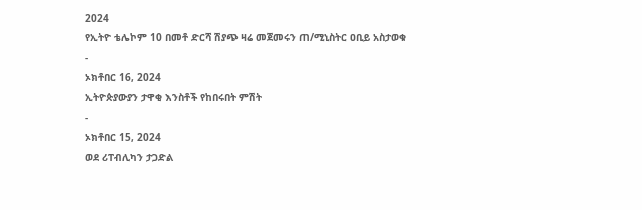2024
የኢትዮ ቴሌኮም 10 በመቶ ድርሻ ሽያጭ ዛሬ መጀመሩን ጠ/ሚኒስትር ዐቢይ አስታወቁ
-
ኦክቶበር 16, 2024
ኢትዮጵያውያን ታዋቂ እንስቶች የከበሩበት ምሽት
-
ኦክቶበር 15, 2024
ወደ ሪፐብሊካን ታጋድል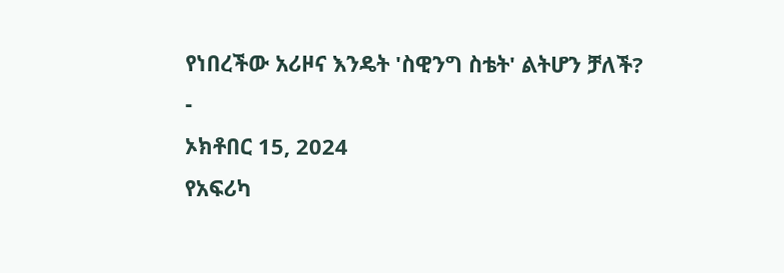የነበረችው አሪዞና እንዴት 'ስዊንግ ስቴት' ልትሆን ቻለች?
-
ኦክቶበር 15, 2024
የአፍሪካ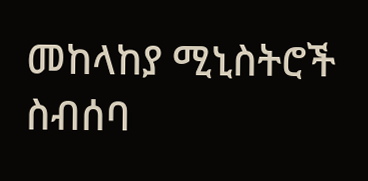መከላከያ ሚኒስትሮች ስብሰባ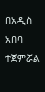በአዲስ አበባ ተጀምሯል